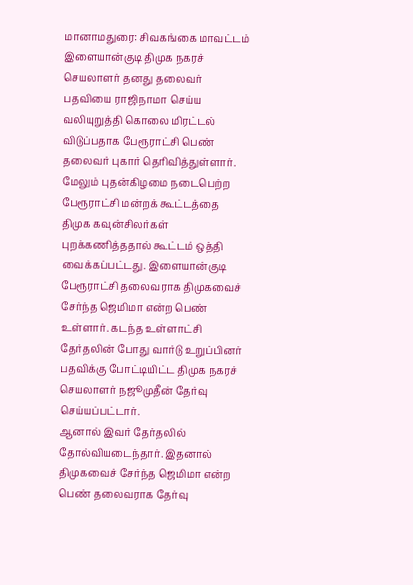மானாமதுரை: சிவகங்கை மாவட்டம் இளையான்குடி திமுக நகரச் செயலாளர் தனது தலைவர் பதவியை ராஜிநாமா செய்ய வலியுறுத்தி கொலை மிரட்டல் விடுப்பதாக பேரூராட்சி பெண் தலைவர் புகார் தெரிவித்துள்ளார்.
மேலும் புதன்கிழமை நடைபெற்ற பேரூராட்சி மன்றக் கூட்டத்தை திமுக கவுன்சிலர்கள் புறக்கணித்ததால் கூட்டம் ஒத்தி வைக்கப்பட்டது. இளையான்குடி பேரூராட்சி தலைவராக திமுகவைச் சேர்ந்த ஜெமிமா என்ற பெண் உள்ளார். கடந்த உள்ளாட்சி தேர்தலின் போது வார்டு உறுப்பினர் பதவிக்கு போட்டியிட்ட திமுக நகரச் செயலாளர் நஜூமுதீன் தேர்வு செய்யப்பட்டார்.
ஆனால் இவர் தேர்தலில் தோல்வியடைந்தார். இதனால் திமுகவைச் சேர்ந்த ஜெமிமா என்ற பெண் தலைவராக தேர்வு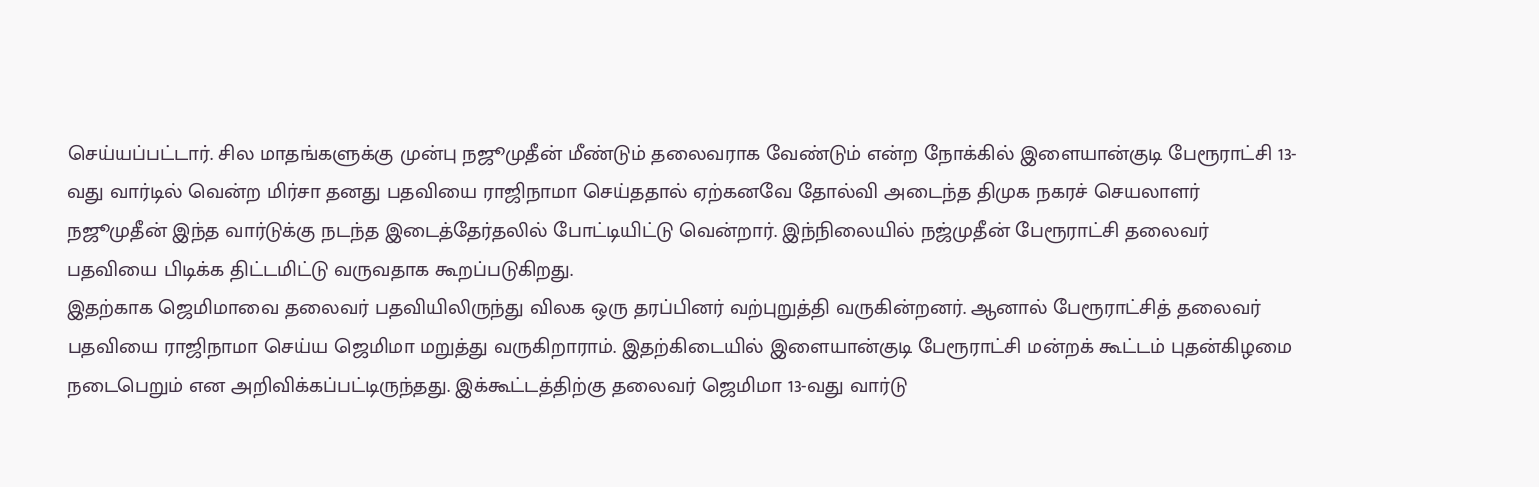செய்யப்பட்டார். சில மாதங்களுக்கு முன்பு நஜூமுதீன் மீண்டும் தலைவராக வேண்டும் என்ற நோக்கில் இளையான்குடி பேரூராட்சி 13-வது வார்டில் வென்ற மிர்சா தனது பதவியை ராஜிநாமா செய்ததால் ஏற்கனவே தோல்வி அடைந்த திமுக நகரச் செயலாளர் நஜூமுதீன் இந்த வார்டுக்கு நடந்த இடைத்தேர்தலில் போட்டியிட்டு வென்றார். இந்நிலையில் நஜ்முதீன் பேரூராட்சி தலைவர் பதவியை பிடிக்க திட்டமிட்டு வருவதாக கூறப்படுகிறது.
இதற்காக ஜெமிமாவை தலைவர் பதவியிலிருந்து விலக ஒரு தரப்பினர் வற்புறுத்தி வருகின்றனர். ஆனால் பேரூராட்சித் தலைவர் பதவியை ராஜிநாமா செய்ய ஜெமிமா மறுத்து வருகிறாராம். இதற்கிடையில் இளையான்குடி பேரூராட்சி மன்றக் கூட்டம் புதன்கிழமை நடைபெறும் என அறிவிக்கப்பட்டிருந்தது. இக்கூட்டத்திற்கு தலைவர் ஜெமிமா 13-வது வார்டு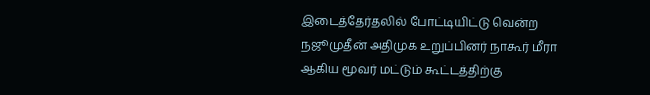இடைத்தேர்தலில் போட்டியிட்டு வென்ற நஜூமுதீன் அதிமுக உறுப்பினர் நாகூர் மீரா ஆகிய மூவர் மட்டும் கூட்டத்திற்கு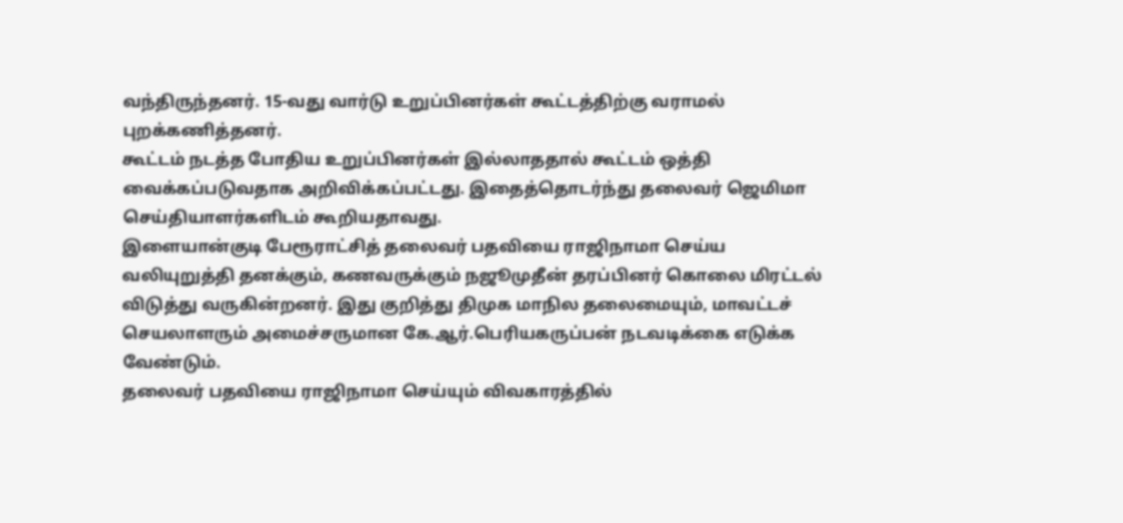வந்திருந்தனர். 15-வது வார்டு உறுப்பினர்கள் கூட்டத்திற்கு வராமல் புறக்கணித்தனர்.
கூட்டம் நடத்த போதிய உறுப்பினர்கள் இல்லாததால் கூட்டம் ஒத்தி வைக்கப்படுவதாக அறிவிக்கப்பட்டது. இதைத்தொடர்ந்து தலைவர் ஜெமிமா செய்தியாளர்களிடம் கூறியதாவது.
இளையான்குடி பேரூராட்சித் தலைவர் பதவியை ராஜிநாமா செய்ய வலியுறுத்தி தனக்கும், கணவருக்கும் நஜூமுதீன் தரப்பினர் கொலை மிரட்டல் விடுத்து வருகின்றனர். இது குறித்து திமுக மாநில தலைமையும், மாவட்டச் செயலாளரும் அமைச்சருமான கே.ஆர்.பெரியகருப்பன் நடவடிக்கை எடுக்க வேண்டும்.
தலைவர் பதவியை ராஜிநாமா செய்யும் விவகாரத்தில்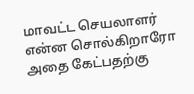மாவட்ட செயலாளர் என்ன சொல்கிறாரோ அதை கேட்பதற்கு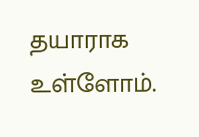தயாராக உள்ளோம்.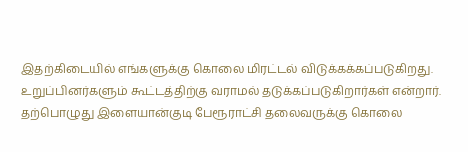இதற்கிடையில் எங்களுக்கு கொலை மிரட்டல் விடுக்கக்கப்படுகிறது. உறுப்பினர்களும் கூட்டத்திற்கு வராமல் தடுக்கப்படுகிறார்கள் என்றார்.
தற்பொழுது இளையான்குடி பேரூராட்சி தலைவருக்கு கொலை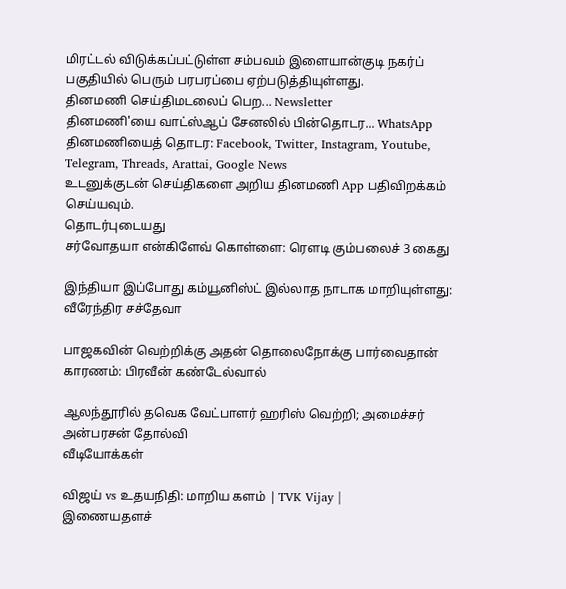மிரட்டல் விடுக்கப்பட்டுள்ள சம்பவம் இளையான்குடி நகர்ப் பகுதியில் பெரும் பரபரப்பை ஏற்படுத்தியுள்ளது.
தினமணி செய்திமடலைப் பெற... Newsletter
தினமணி'யை வாட்ஸ்ஆப் சேனலில் பின்தொடர... WhatsApp
தினமணியைத் தொடர: Facebook, Twitter, Instagram, Youtube, Telegram, Threads, Arattai, Google News
உடனுக்குடன் செய்திகளை அறிய தினமணி App பதிவிறக்கம் செய்யவும்.
தொடர்புடையது
சர்வோதயா என்கிளேவ் கொள்ளை: ரெளடி கும்பலைச் 3 கைது

இந்தியா இப்போது கம்யூனிஸ்ட் இல்லாத நாடாக மாறியுள்ளது: வீரேந்திர சச்தேவா

பாஜகவின் வெற்றிக்கு அதன் தொலைநோக்கு பார்வைதான் காரணம்: பிரவீன் கண்டேல்வால்

ஆலந்தூரில் தவெக வேட்பாளர் ஹரிஸ் வெற்றி; அமைச்சர் அன்பரசன் தோல்வி
வீடியோக்கள்

விஜய் vs உதயநிதி: மாறிய களம் | TVK Vijay |
இணையதளச்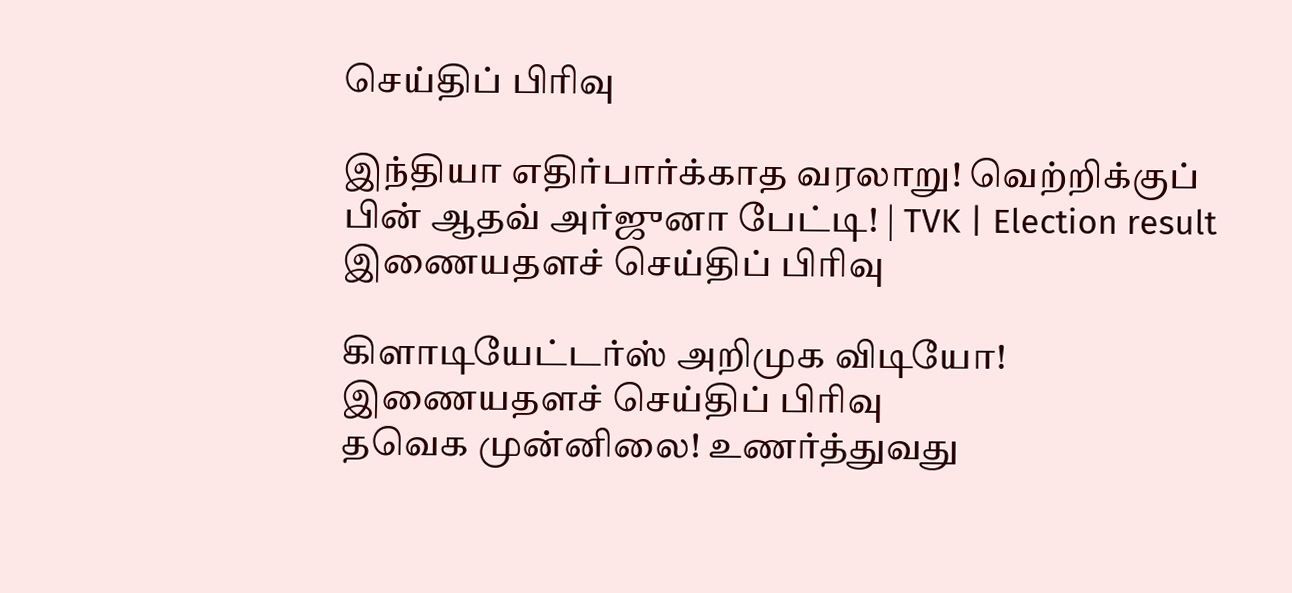செய்திப் பிரிவு

இந்தியா எதிர்பார்க்காத வரலாறு! வெற்றிக்குப் பின் ஆதவ் அர்ஜுனா பேட்டி! | TVK | Election result
இணையதளச் செய்திப் பிரிவு

கிளாடியேட்டர்ஸ் அறிமுக விடியோ!
இணையதளச் செய்திப் பிரிவு
தவெக முன்னிலை! உணர்த்துவது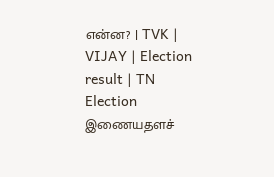என்ன? | TVK | VIJAY | Election result | TN Election
இணையதளச்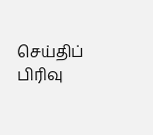செய்திப் பிரிவு